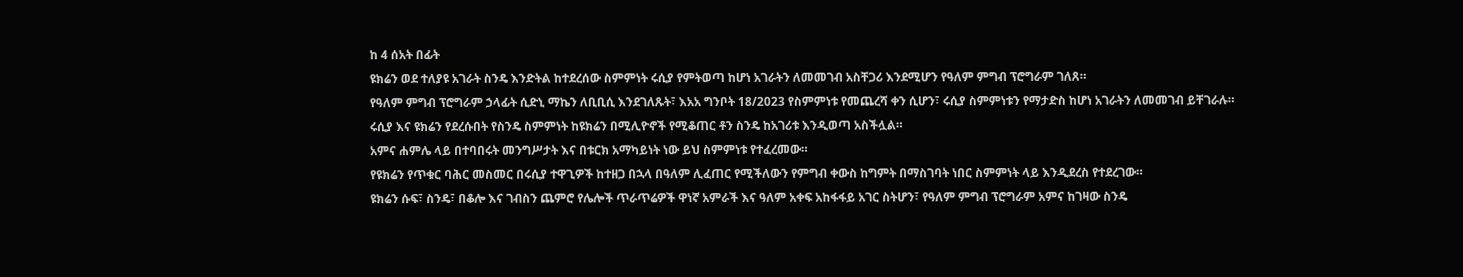ከ 4 ሰአት በፊት
ዩክሬን ወደ ተለያዩ አገራት ስንዴ እንድትል ከተደረሰው ስምምነት ሩሲያ የምትወጣ ከሆነ አገራትን ለመመገብ አስቸጋሪ እንደሚሆን የዓለም ምግብ ፕሮግራም ገለጸ።
የዓለም ምግብ ፕሮግራም ኃላፊት ሲድኒ ማኬን ለቢቢሲ እንደገለጹት፣ እአአ ግንቦት 18/2023 የስምምነቱ የመጨረሻ ቀን ሲሆን፣ ሩሲያ ስምምነቱን የማታድስ ከሆነ አገራትን ለመመገብ ይቸገራሉ።
ሩሲያ እና ዩክሬን የደረሱበት የስንዴ ስምምነት ከዩክሬን በሚሊዮኖች የሚቆጠር ቶን ስንዴ ከአገሪቱ እንዲወጣ አስችሏል።
አምና ሐምሌ ላይ በተባበሩት መንግሥታት እና በቱርክ አማካይነት ነው ይህ ስምምነቱ የተፈረመው።
የዩክሬን የጥቁር ባሕር መስመር በሩሲያ ተዋጊዎች ከተዘጋ በኋላ በዓለም ሊፈጠር የሚችለውን የምግብ ቀውስ ከግምት በማስገባት ነበር ስምምነት ላይ እንዲደረስ የተደረገው።
ዩክሬን ሱፍ፣ ስንዴ፣ በቆሎ እና ገብስን ጨምሮ የሌሎች ጥራጥሬዎች ዋነኛ አምራች እና ዓለም አቀፍ አከፋፋይ አገር ስትሆን፣ የዓለም ምግብ ፕሮግራም አምና ከገዛው ስንዴ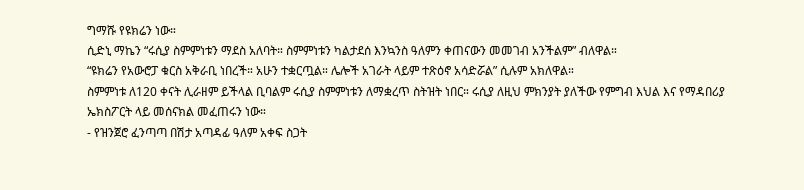ግማሹ የዩክሬን ነው።
ሲድኒ ማኬን “ሩሲያ ስምምነቱን ማደስ አለባት። ስምምነቱን ካልታደሰ እንኳንስ ዓለምን ቀጠናውን መመገብ አንችልም” ብለዋል።
“ዩክሬን የአውሮፓ ቁርስ አቅራቢ ነበረች። አሁን ተቋርጧል። ሌሎች አገራት ላይም ተጽዕኖ አሳድሯል” ሲሉም አክለዋል።
ስምምነቱ ለ120 ቀናት ሊራዘም ይችላል ቢባልም ሩሲያ ስምምነቱን ለማቋረጥ ስትዝት ነበር። ሩሲያ ለዚህ ምክንያት ያለችው የምግብ እህል እና የማዳበሪያ ኤክስፖርት ላይ መሰናክል መፈጠሩን ነው።
- የዝንጀሮ ፈንጣጣ በሽታ አጣዳፊ ዓለም አቀፍ ስጋት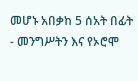መሆኑ አበቃከ 5 ሰአት በፊት
- መንግሥትን እና የኦሮሞ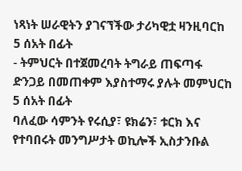ነጻነት ሠራዊትን ያገናኘችው ታሪካዊቷ ዛንዚባርከ 5 ሰአት በፊት
- ትምህርት በተጀመረባት ትግራይ ጠፍጣፋ ድንጋይ በመጠቀም እያስተማሩ ያሉት መምህርከ 5 ሰአት በፊት
ባለፈው ሳምንት የሩሲያ፣ ዩክሬን፣ ቱርክ እና የተባበሩት መንግሥታት ወኪሎች ኢስታንቡል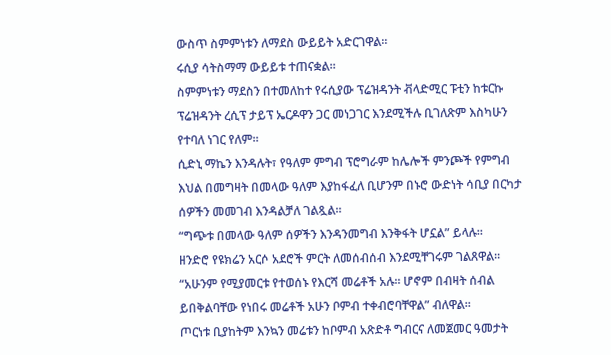ውስጥ ስምምነቱን ለማደስ ውይይት አድርገዋል።
ሩሲያ ሳትስማማ ውይይቱ ተጠናቋል።
ስምምነቱን ማደስን በተመለከተ የሩሲያው ፕሬዝዳንት ቭላድሚር ፑቲን ከቱርኩ ፕሬዝዳንት ረሲፕ ታይፕ ኤርዶዋን ጋር መነጋገር እንደሚችሉ ቢገለጽም እስካሁን የተባለ ነገር የለም።
ሲድኒ ማኬን እንዳሉት፣ የዓለም ምግብ ፕሮግራም ከሌሎች ምንጮች የምግብ እህል በመግዛት በመላው ዓለም እያከፋፈለ ቢሆንም በኑሮ ውድነት ሳቢያ በርካታ ሰዎችን መመገብ እንዳልቻለ ገልጿል።
“ግጭቱ በመላው ዓለም ሰዎችን እንዳንመግብ እንቅፋት ሆኗል” ይላሉ።
ዘንድሮ የዩክሬን አርሶ አደሮች ምርት ለመሰብሰብ እንደሚቸገሩም ገልጸዋል።
“አሁንም የሚያመርቱ የተወሰኑ የእርሻ መሬቶች አሉ። ሆኖም በብዛት ሰብል ይበቅልባቸው የነበሩ መሬቶች አሁን ቦምብ ተቀብሮባቸዋል” ብለዋል።
ጦርነቱ ቢያከትም እንኳን መሬቱን ከቦምብ አጽድቶ ግብርና ለመጀመር ዓመታት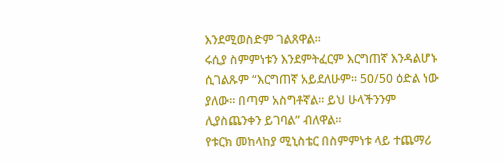እንደሚወስድም ገልጸዋል።
ሩሲያ ስምምነቱን እንደምትፈርም እርግጠኛ እንዳልሆኑ ሲገልጹም “እርግጠኛ አይደለሁም። 50/50 ዕድል ነው ያለው። በጣም አስግቶኛል። ይህ ሁላችንንም ሊያስጨንቀን ይገባል” ብለዋል።
የቱርክ መከላከያ ሚኒስቴር በስምምነቱ ላይ ተጨማሪ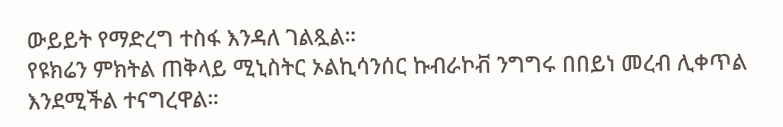ውይይት የማድረግ ተስፋ እንዳለ ገልጿል።
የዩክሬን ምክትል ጠቅላይ ሚኒስትር ኦልኪሳንሰር ኩብራኮቭ ንግግሩ በበይነ መረብ ሊቀጥል እንደሚችል ተናግረዋል።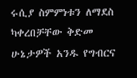ሩሲያ ስምምነቱን ለማደስ ካቀረበቻቸው ቅድመ ሁኔታዎች አንዱ የግብርና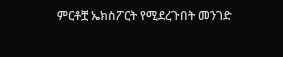ምርቶቿ ኤክስፖርት የሚደረጉበት መንገድ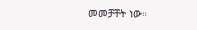መመቻቸት ነው።